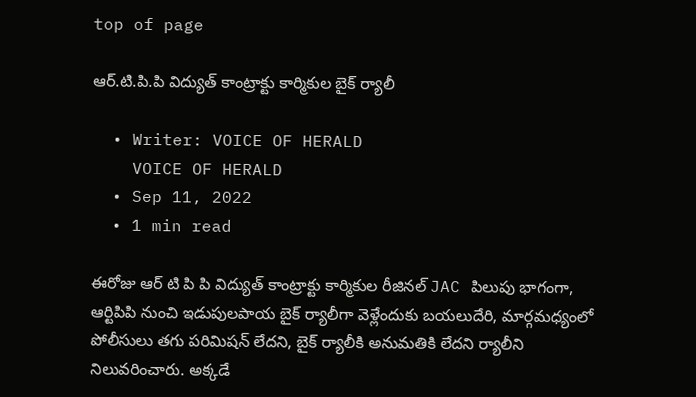top of page

ఆర్.టి.పి.పి విద్యుత్ కాంట్రాక్టు కార్మికుల బైక్ ర్యాలీ

  • Writer: VOICE OF HERALD
    VOICE OF HERALD
  • Sep 11, 2022
  • 1 min read

ఈరోజు ఆర్ టి పి పి విద్యుత్ కాంట్రాక్టు కార్మికుల రీజినల్ JAC పిలుపు భాగంగా, ఆర్టిపిపి నుంచి ఇడుపులపాయ బైక్ ర్యాలీగా వెళ్లేందుకు బయలుదేరి, మార్గమధ్యంలో పోలీసులు తగు పరిమిషన్ లేదని, బైక్ ర్యాలీకి అనుమతికి లేదని ర్యాలీని నిలువరించారు. అక్కడే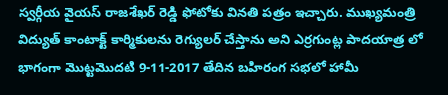స్వర్గీయ వైయస్ రాజశేఖర్ రెడ్డి ఫోటోకు వినతి పత్రం ఇచ్చారు. ముఖ్యమంత్రి విద్యుత్ కాంటాక్ట్ కార్మికులను రెగ్యులర్ చేస్తాను అని ఎర్రగుంట్ల పాదయాత్ర లో భాగంగా మొట్టమొదటి 9-11-2017 తేదిన బహిరంగ సభలో హామీ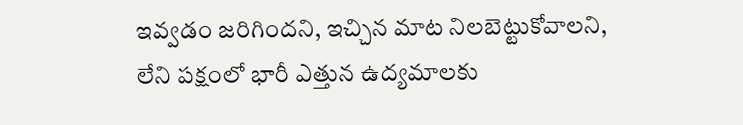ఇవ్వడం జరిగిందని, ఇచ్చిన మాట నిలబెట్టుకోవాలని, లేని పక్షంలో భారీ ఎత్తున ఉద్యమాలకు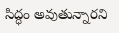సిద్ధం అవుతున్నారని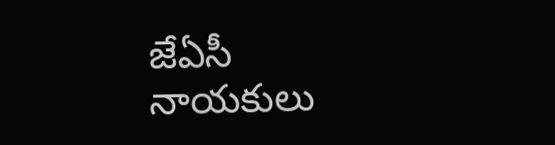జేఏసీ నాయకులు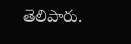తెలిపారు.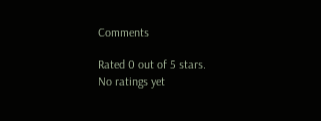Comments

Rated 0 out of 5 stars.
No ratings yet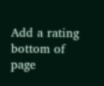Add a rating
bottom of page